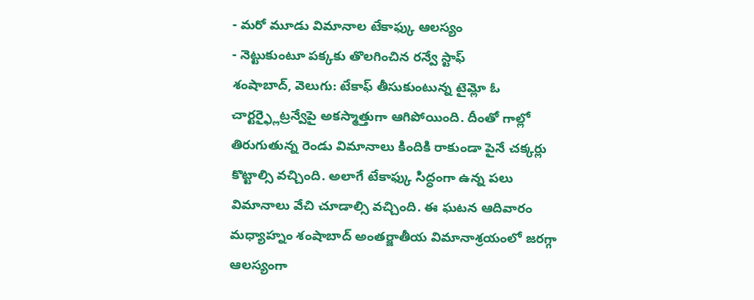- మరో మూడు విమానాల టేకాఫ్కు ఆలస్యం
- నెట్టుకుంటూ పక్కకు తొలగించిన రన్వే స్టాఫ్
శంషాబాద్, వెలుగు: టేకాఫ్ తీసుకుంటున్న టైమ్లో ఓ చార్టర్ఫ్లైట్రన్వేపై అకస్మాత్తుగా ఆగిపోయింది. దీంతో గాల్లో తిరుగుతున్న రెండు విమానాలు కిందికి రాకుండా పైనే చక్కర్లు కొట్టాల్సి వచ్చింది. అలాగే టేకాఫ్కు సిద్ధంగా ఉన్న పలు విమానాలు వేచి చూడాల్సి వచ్చింది. ఈ ఘటన ఆదివారం మధ్యాహ్నం శంషాబాద్ అంతర్జాతీయ విమానాశ్రయంలో జరగ్గా ఆలస్యంగా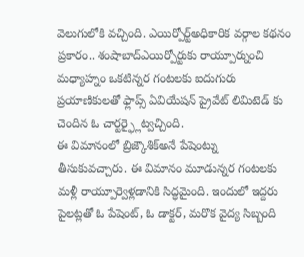వెలుగులోకి వచ్చింది. ఎయిర్పోర్ట్అధికారిక వర్గాల కథనం ప్రకారం.. శంషాబాద్ఎయిర్పోర్టుకు రాయ్పూర్నుంచి మధ్యాహ్నం ఒకటిన్నర గంటలకు ఐదుగురు ప్రయాణికులతో ఫ్లాప్స్ ఏవియేషన్ ప్రైవేట్ లిమిటెడ్ కు చెందిన ఓ చార్టర్ఫ్లైట్వచ్చింది.
ఈ విమానంలో బ్రిజ్కౌశిక్అనే పేషెంట్ను తీసుకువచ్చారు. ఈ విమానం మూడున్నర గంటలకు మళ్లీ రాయ్పూర్వెళ్లడానికి సిద్ధమైంది. ఇందులో ఇద్దరు పైలట్లతో ఓ పేషెంట్, ఓ డాక్టర్, మరొక వైద్య సిబ్బంది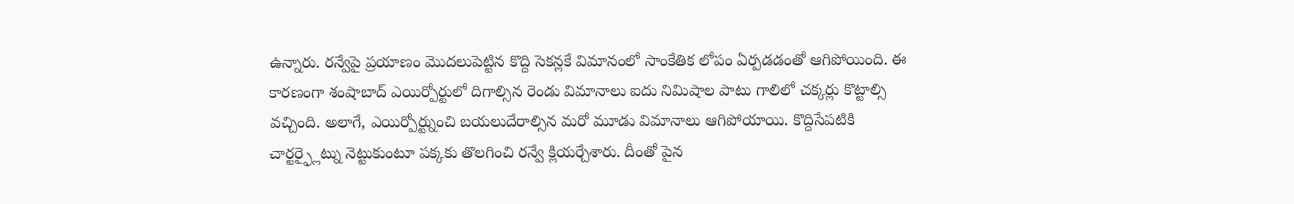ఉన్నారు. రన్వేపై ప్రయాణం మొదలుపెట్టిన కొద్ది సెకన్లకే విమానంలో సాంకేతిక లోపం ఏర్పడడంతో ఆగిపోయింది. ఈ కారణంగా శంషాబాద్ ఎయిర్పోర్టులో దిగాల్సిన రెండు విమానాలు ఐదు నిమిషాల పాటు గాలిలో చక్కర్లు కొట్టాల్సి వచ్చింది. అలాగే, ఎయిర్పోర్ట్నుంచి బయలుదేరాల్సిన మరో మూడు విమానాలు ఆగిపోయాయి. కొద్దిసేపటికి చార్టర్ఫ్లైట్ను నెట్టుకుంటూ పక్కకు తొలగించి రన్వే క్లియర్చేశారు. దీంతో పైన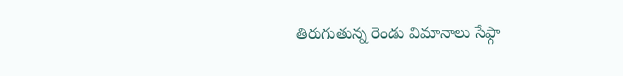తిరుగుతున్న రెండు విమానాలు సేఫ్గా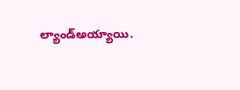ల్యాండ్అయ్యాయి.